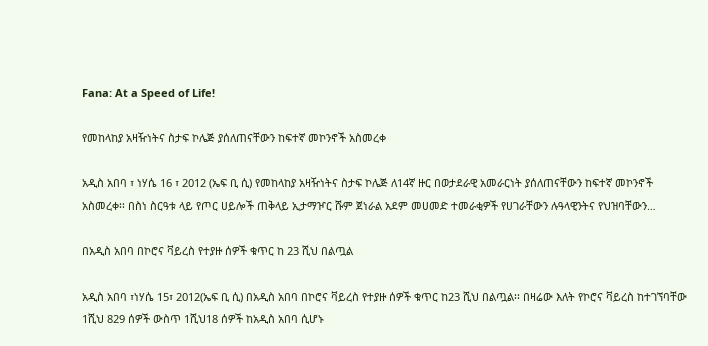Fana: At a Speed of Life!

የመከላከያ አዛዥነትና ስታፍ ኮሌጅ ያሰለጠናቸውን ከፍተኛ መኮንኖች አስመረቀ

አዲስ አበባ ፣ ነሃሴ 16 ፣ 2012 (ኤፍ ቢ ሲ) የመከላከያ አዛዥነትና ስታፍ ኮሌጅ ለ14ኛ ዙር በወታደራዊ አመራርነት ያሰለጠናቸውን ከፍተኛ መኮንኖች አስመረቀ፡፡ በስነ ስርዓቱ ላይ የጦር ሀይሎች ጠቅላይ ኢታማዦር ሹም ጀነራል አደም መሀመድ ተመራቂዎች የሀገራቸውን ሉዓላዊንትና የህዝባቸውን…

በአዲስ አበባ በኮሮና ቫይረስ የተያዙ ሰዎች ቁጥር ከ 23 ሺህ በልጧል

አዲስ አበባ ፣ነሃሴ 15፣ 2012(ኤፍ ቢ ሲ) በአዲስ አበባ በኮሮና ቫይረስ የተያዙ ሰዎች ቁጥር ከ23 ሺህ በልጧል፡፡ በዛሬው እለት የኮሮና ቫይረስ ከተገኘባቸው 1ሺህ 829 ሰዎች ውስጥ 1ሺህ18 ሰዎች ከአዲስ አበባ ሲሆኑ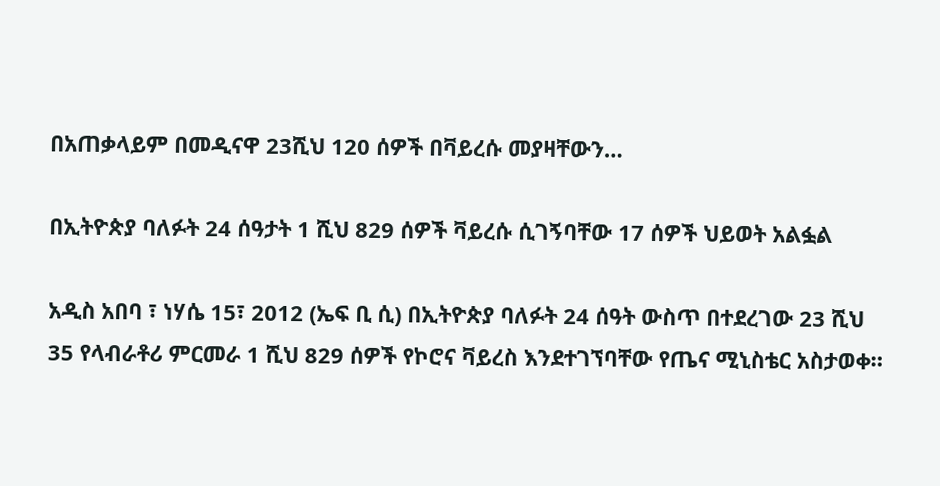በአጠቃላይም በመዲናዋ 23ሺህ 120 ሰዎች በቫይረሱ መያዛቸውን…

በኢትዮጵያ ባለፉት 24 ሰዓታት 1 ሺህ 829 ሰዎች ቫይረሱ ሲገኝባቸው 17 ሰዎች ህይወት አልፏል

አዲስ አበባ ፣ ነሃሴ 15፣ 2012 (ኤፍ ቢ ሲ) በኢትዮጵያ ባለፉት 24 ሰዓት ውስጥ በተደረገው 23 ሺህ 35 የላብራቶሪ ምርመራ 1 ሺህ 829 ሰዎች የኮሮና ቫይረስ እንደተገኘባቸው የጤና ሚኒስቴር አስታወቀ።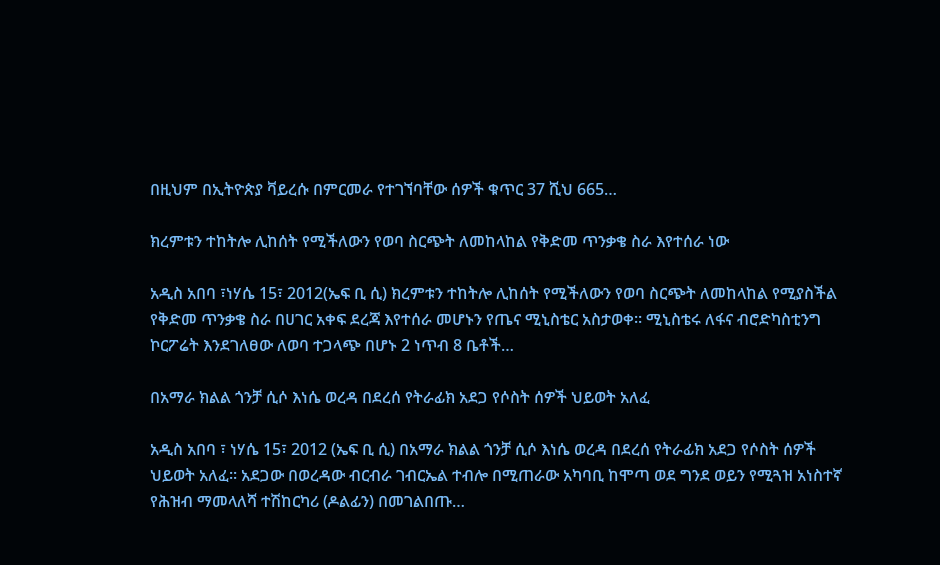በዚህም በኢትዮጵያ ቫይረሱ በምርመራ የተገኘባቸው ሰዎች ቁጥር 37 ሺህ 665…

ክረምቱን ተከትሎ ሊከሰት የሚችለውን የወባ ስርጭት ለመከላከል የቅድመ ጥንቃቄ ስራ እየተሰራ ነው

አዲስ አበባ ፣ነሃሴ 15፣ 2012(ኤፍ ቢ ሲ) ክረምቱን ተከትሎ ሊከሰት የሚችለውን የወባ ስርጭት ለመከላከል የሚያስችል የቅድመ ጥንቃቄ ስራ በሀገር አቀፍ ደረጃ እየተሰራ መሆኑን የጤና ሚኒስቴር አስታወቀ። ሚኒስቴሩ ለፋና ብሮድካስቲንግ ኮርፖሬት እንደገለፀው ለወባ ተጋላጭ በሆኑ 2 ነጥብ 8 ቤቶች…

በአማራ ክልል ጎንቻ ሲሶ እነሴ ወረዳ በደረሰ የትራፊክ አደጋ የሶስት ሰዎች ህይወት አለፈ

አዲስ አበባ ፣ ነሃሴ 15፣ 2012 (ኤፍ ቢ ሲ) በአማራ ክልል ጎንቻ ሲሶ እነሴ ወረዳ በደረሰ የትራፊክ አደጋ የሶስት ሰዎች ህይወት አለፈ፡፡ አደጋው በወረዳው ብርብራ ገብርኤል ተብሎ በሚጠራው አካባቢ ከሞጣ ወደ ግንደ ወይን የሚጓዝ አነስተኛ የሕዝብ ማመላለሻ ተሽከርካሪ (ዶልፊን) በመገልበጡ…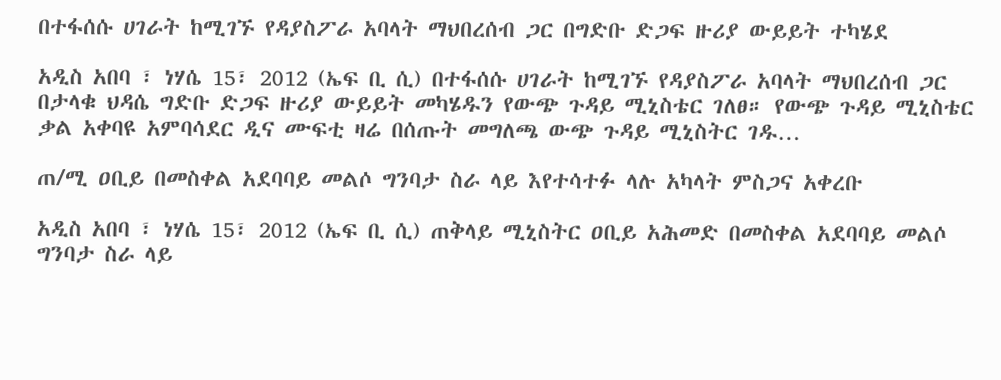በተፋሰሱ ሀገራት ከሚገኙ የዳያስፖራ አባላት ማህበረሰብ ጋር በግድቡ ድጋፍ ዙሪያ ውይይት ተካሄደ

አዲስ አበባ ፣ ነሃሴ 15፣ 2012 (ኤፍ ቢ ሲ) በተፋሰሱ ሀገራት ከሚገኙ የዳያስፖራ አባላት ማህበረሰብ ጋር በታላቁ ህዳሴ ግድቡ ድጋፍ ዙሪያ ውይይት መካሄዱን የውጭ ጉዳይ ሚኒስቴር ገለፀ። የውጭ ጉዳይ ሚኒስቴር ቃል አቀባዩ አምባሳደር ዲና ሙፍቲ ዛሬ በሰጡት መግለጫ ውጭ ጉዳይ ሚኒስትር ገዱ…

ጠ/ሚ ዐቢይ በመስቀል አደባባይ መልሶ ግንባታ ስራ ላይ እየተሳተፉ ላሉ አካላት ምስጋና አቀረቡ

አዲስ አበባ ፣ ነሃሴ 15፣ 2012 (ኤፍ ቢ ሲ) ጠቅላይ ሚኒስትር ዐቢይ አሕመድ በመስቀል አደባባይ መልሶ ግንባታ ስራ ላይ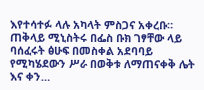እየተሳተፉ ላሉ አካላት ምስጋና አቀረቡ። ጠቅላይ ሚኒስትሩ በፌስ ቡክ ገፃቸው ላይ ባሰፈሩት ፅሁፍ በመስቀል አደባባይ የሚካሄደውን ሥራ በወቅቱ ለማጠናቀቅ ሌት እና ቀን…